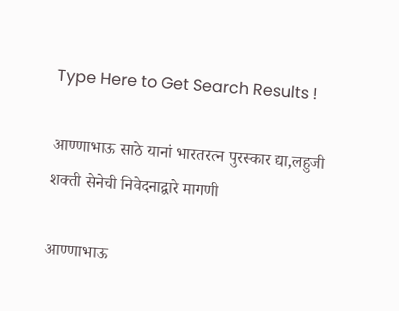Type Here to Get Search Results !

आण्णाभाऊ साठे यानां भारतरत्न पुरस्कार द्या,लहुजी शक्ती सेनेची निवेदनाद्वारे मागणी

आण्णाभाऊ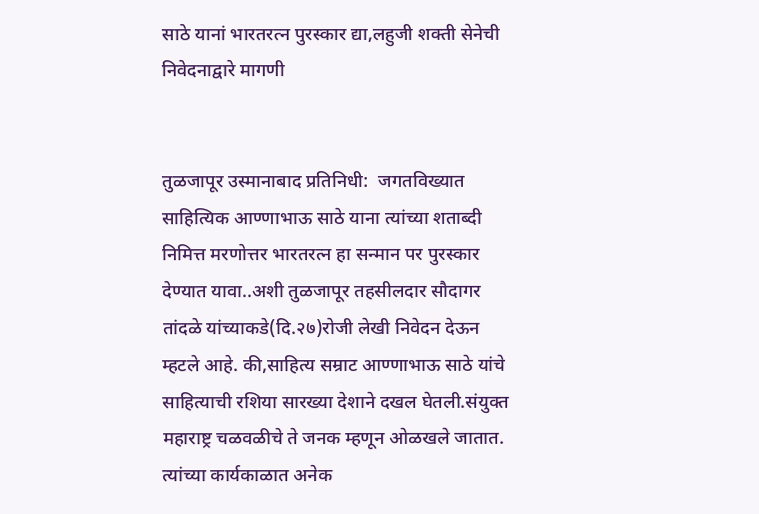साठे यानां भारतरत्न पुरस्कार द्या,लहुजी शक्ती सेनेची निवेदनाद्वारे मागणी


तुळजापूर उस्मानाबाद प्रतिनिधी:  जगतविख्यात साहित्यिक आण्णाभाऊ साठे याना त्यांच्या शताब्दी निमित्त मरणोत्तर भारतरत्न हा सन्मान पर पुरस्कार देण्यात यावा..अशी तुळजापूर तहसीलदार सौदागर तांदळे यांच्याकडे(दि.२७)रोजी लेखी निवेदन देऊन म्हटले आहे. की,साहित्य सम्राट आण्णाभाऊ साठे यांचे साहित्याची रशिया सारख्या देशाने दखल घेतली.संयुक्त महाराष्ट्र चळवळीचे ते जनक म्हणून ओळखले जातात. त्यांच्या कार्यकाळात अनेक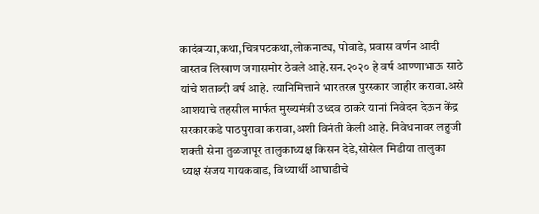कादंबऱ्या,कथा,चित्रपटकथा,लोकनाट्य, पोवाडे, प्रवास वर्णन आदी वास्तव लिखाण जगासमोर ठेवले आहे.सन.२०२० हे वर्ष आण्णाभाऊ साठे यांचे शताब्दी वर्ष आहे. त्यानिमित्ताने भारतरत्न पुरस्कार जाहीर करावा.असे आशयाचे तहसील मार्फत मुख्यमंत्री उध्दव ठाकरे यानां निवेदन देऊन केंद्र सरकारकडे पाठपुरावा करावा,अशी विनंती केली आहे. निवेधनावर लहुजी शक्ती सेना तुळजापूर तालुकाध्यक्ष किसन देडे,सोसेल मिडीया तालुका ध्यक्ष संजय गायकवाड, विध्यार्थी आघाडीचे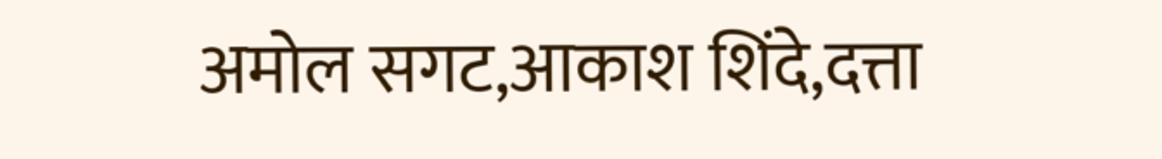अमोल सगट,आकाश शिंदे,दत्ता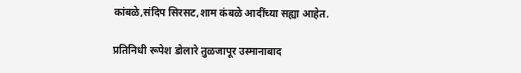कांबळे,संदिप सिरसट,शाम कंबळे आदींच्या सह्या आहेत.

प्रतिनिधी रूपेश डोलारे तुळजापूर उस्मानाबाद